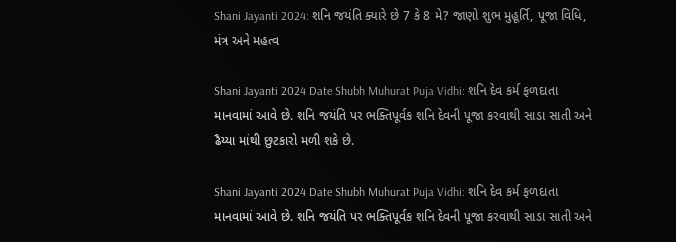Shani Jayanti 2024: શનિ જયંતિ ક્યારે છે 7 કે 8 મે? જાણો શુભ મુહૂર્તિ, પૂજા વિધિ, મંત્ર અને મહત્વ

Shani Jayanti 2024 Date Shubh Muhurat Puja Vidhi: શનિ દેવ કર્મ ફળદાતા માનવામાં આવે છે. શનિ જયંતિ પર ભક્તિપૂર્વક શનિ દેવની પૂજા કરવાથી સાડા સાતી અને ઢૈય્યા માંથી છુટકારો મળી શકે છે.

Shani Jayanti 2024 Date Shubh Muhurat Puja Vidhi: શનિ દેવ કર્મ ફળદાતા માનવામાં આવે છે. શનિ જયંતિ પર ભક્તિપૂર્વક શનિ દેવની પૂજા કરવાથી સાડા સાતી અને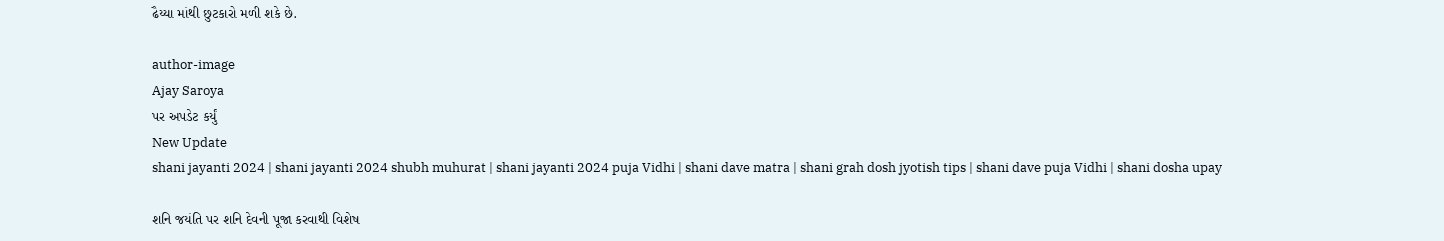ઢૈય્યા માંથી છુટકારો મળી શકે છે.

author-image
Ajay Saroya
પર અપડેટ કર્યું
New Update
shani jayanti 2024 | shani jayanti 2024 shubh muhurat | shani jayanti 2024 puja Vidhi | shani dave matra | shani grah dosh jyotish tips | shani dave puja Vidhi | shani dosha upay

શનિ જયંતિ પર શનિ દેવની પૂજા કરવાથી વિશેષ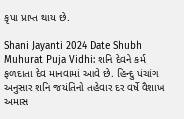કૃપા પ્રાપ્ત થાય છે.

Shani Jayanti 2024 Date Shubh Muhurat Puja Vidhi: શનિ દેવને કર્મ ફળદાતા દેવ માનવામાં આવે છે. હિન્દુ પંચાંગ અનુસાર શનિ જયંતિનો તહેવાર દર વર્ષે વૈશાખ અમાસ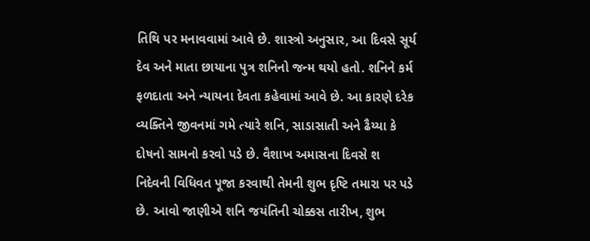તિથિ પર મનાવવામાં આવે છે. શાસ્ત્રો અનુસાર, આ દિવસે સૂર્ય દેવ અને માતા છાયાના પુત્ર શનિનો જન્મ થયો હતો. શનિને કર્મ ફળદાતા અને ન્યાયના દેવતા કહેવામાં આવે છે. આ કારણે દરેક વ્યક્તિને જીવનમાં ગમે ત્યારે શનિ, સાડાસાતી અને ઢૈય્યા કે દોષનો સામનો કરવો પડે છે. વૈશાખ અમાસના દિવસે શ નિદેવની વિધિવત પૂજા કરવાથી તેમની શુભ દૃષ્ટિ તમારા પર પડે છે. આવો જાણીએ શનિ જયંતિની ચોક્કસ તારીખ, શુભ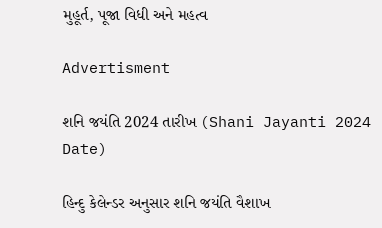મુહૂર્ત, પૂજા વિધી અને મહત્વ

Advertisment

શનિ જયંતિ 2024 તારીખ (Shani Jayanti 2024 Date)

હિન્દુ કેલેન્ડર અનુસાર શનિ જયંતિ વૈશાખ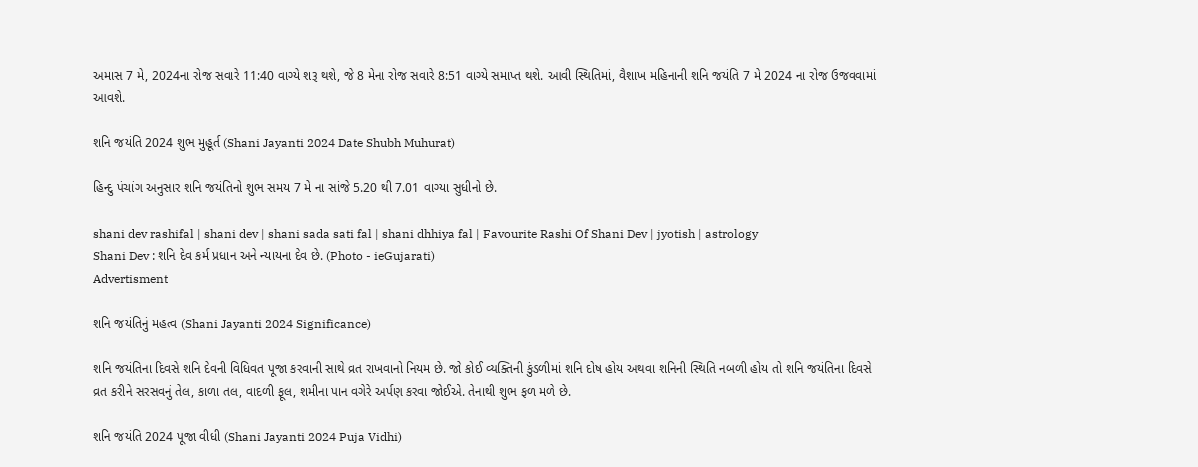અમાસ 7 મે, 2024ના રોજ સવારે 11:40 વાગ્યે શરૂ થશે, જે 8 મેના રોજ સવારે 8:51 વાગ્યે સમાપ્ત થશે. આવી સ્થિતિમાં, વૈશાખ મહિનાની શનિ જયંતિ 7 મે 2024 ના રોજ ઉજવવામાં આવશે.

શનિ જયંતિ 2024 શુભ મુહૂર્ત (Shani Jayanti 2024 Date Shubh Muhurat)

હિન્દુ પંચાંગ અનુસાર શનિ જયંતિનો શુભ સમય 7 મે ના સાંજે 5.20 થી 7.01 વાગ્યા સુધીનો છે.

shani dev rashifal | shani dev | shani sada sati fal | shani dhhiya fal | Favourite Rashi Of Shani Dev | jyotish | astrology
Shani Dev : શનિ દેવ કર્મ પ્રધાન અને ન્યાયના દેવ છે. (Photo - ieGujarati)
Advertisment

શનિ જયંતિનું મહત્વ (Shani Jayanti 2024 Significance)

શનિ જયંતિના દિવસે શનિ દેવની વિધિવત પૂજા કરવાની સાથે વ્રત રાખવાનો નિયમ છે. જો કોઈ વ્યક્તિની કુંડળીમાં શનિ દોષ હોય અથવા શનિની સ્થિતિ નબળી હોય તો શનિ જયંતિના દિવસે વ્રત કરીને સરસવનું તેલ, કાળા તલ, વાદળી ફૂલ, શમીના પાન વગેરે અર્પણ કરવા જોઈએ. તેનાથી શુભ ફળ મળે છે.

શનિ જયંતિ 2024 પૂજા વીધી (Shani Jayanti 2024 Puja Vidhi)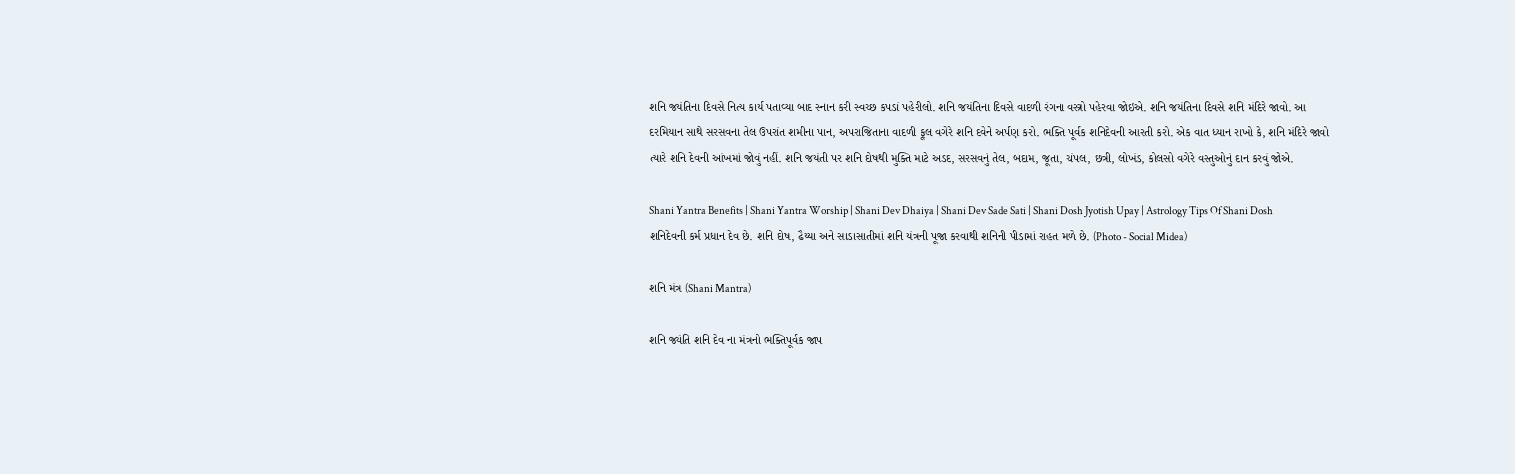શનિ જયંતિના દિવસે નિત્ય કાર્ય પતાવ્યા બાદ સ્નાન કરી સ્વચ્છ કપડાં પહેરીલો. શનિ જયંતિના દિવસે વાદળી રંગના વસ્ત્રો પહેરવા જોઇએ. શનિ જયંતિના દિવસે શનિ મંદિરે જાવો. આ દરમિયાન સાથે સરસવના તેલ ઉપરાંત શમીના પાન, અપરાજિતાના વાદળી ફૂલ વગેરે શનિ દવેને અર્પણ કરો. ભક્તિ પૂર્વક શનિદેવની આરતી કરો. એક વાત ધ્યાન રાખો કે, શનિ મંદિરે જાવો ત્યારે શનિ દેવની આંખમાં જોવું નહીં. શનિ જયંતી પર શનિ દોષથી મુક્તિ માટે અડદ, સરસવનું તેલ, બદામ, જૂતા, ચંપલ, છત્રી, લોખંડ, કોલસો વગેરે વસ્તુઓનું દાન કરવું જોએ.

Shani Yantra Benefits | Shani Yantra Worship | Shani Dev Dhaiya | Shani Dev Sade Sati | Shani Dosh Jyotish Upay | Astrology Tips Of Shani Dosh
શનિદેવની કર્મ પ્રધાન દેવ છે. શનિ દોષ, ઢૈય્યા અને સાડાસાતીમાં શનિ યંત્રની પૂજા કરવાથી શનિની પીડામાં રાહત મળે છે. (Photo - Social Midea)

શનિ મંત્ર (Shani Mantra)

શનિ જ્યંતિ શનિ દેવ ના મંત્રનો ભક્તિપૂર્વક જાપ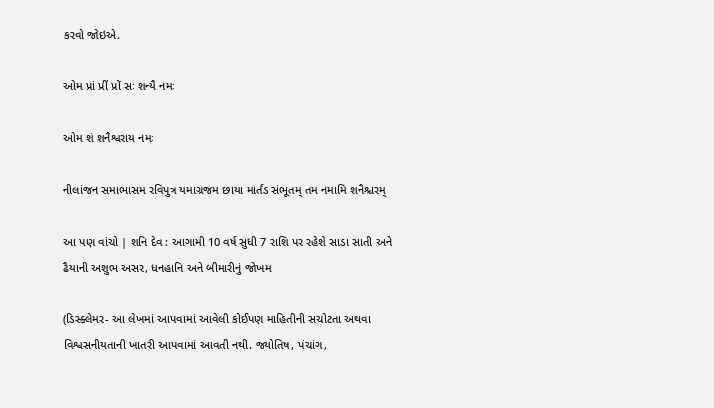કરવો જોઇએ.

ઓમ પ્રાં પ્રીં પ્રોં સઃ શન્યૈ નમઃ

ઓમ શં શનૈશ્વરાય નમઃ

નીલાંજન સમાભાસમ રવિપુત્ર યમાગ્રજમ છાયા માર્તંડ સંભૂતમ્ તમ નમામિ શનૈશ્ચરમ્

આ પણ વાંચો | શનિ દેવ : આગામી 10 વર્ષ સુધી 7 રાશિ પર રહેશે સાડા સાતી અને ઢૈયાની અશુભ અસર, ધનહાનિ અને બીમારીનું જોખમ

(ડિસ્ક્લેમર- આ લેખમાં આપવામાં આવેલી કોઈપણ માહિતીની સચોટતા અથવા વિશ્વસનીયતાની ખાતરી આપવામાં આવતી નથી. જ્યોતિષ, પંચાંગ,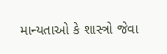માન્યતાઓ કે શાસ્ત્રો જેવા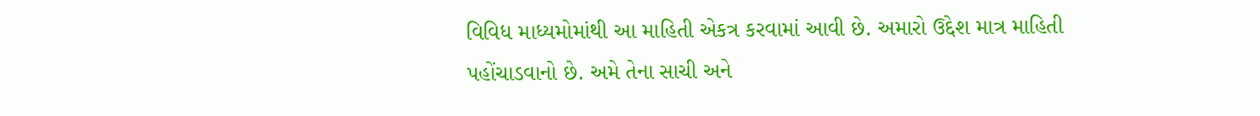વિવિધ માધ્યમોમાંથી આ માહિતી એકત્ર કરવામાં આવી છે. અમારો ઉદ્દેશ માત્ર માહિતી પહોંચાડવાનો છે. અમે તેના સાચી અને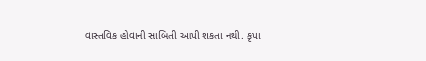વાસ્તવિક હોવાની સાબિતી આપી શકતા નથી. કૃપા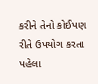કરીને તેનો કોઈપણ રીતે ઉપયોગ કરતા પહેલા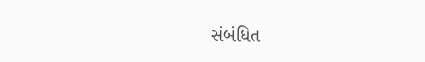સંબંધિત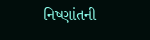નિષ્ણાંતની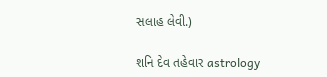સલાહ લેવી.)

શનિ દેવ તહેવાર astrology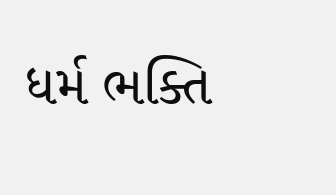ધર્મ ભક્તિ